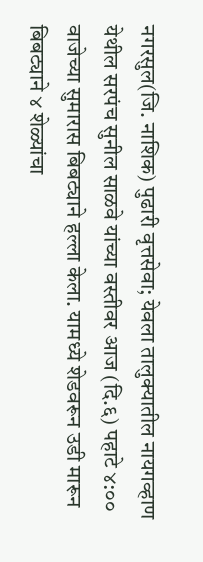नगरसुल(जि. नाशिक) पुढारी वृत्तसेवा; येवला तालुक्यातील नायगव्हाण येथील सरपंच सुनील साळवे यांच्या वस्तीवर आज (दि.६) पहाटे ४:०० वाजेच्या सुमारास बिबट्याने हल्ला केला. यामध्ये शेडवरून उडी मारून बिबट्याने ४ शेळ्यांचा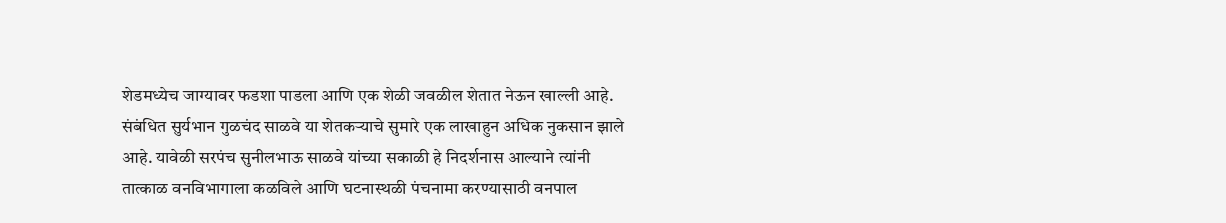शेडमध्येच जाग्यावर फडशा पाडला आणि एक शेळी जवळील शेतात नेऊन खाल्ली आहे.
संबंधित सुर्यभान गुळचंद साळवे या शेतकऱ्याचे सुमारे एक लाखाहुन अधिक नुकसान झाले आहे. यावेळी सरपंच सुनीलभाऊ साळवे यांच्या सकाळी हे निदर्शनास आल्याने त्यांनी तात्काळ वनविभागाला कळविले आणि घटनास्थळी पंचनामा करण्यासाठी वनपाल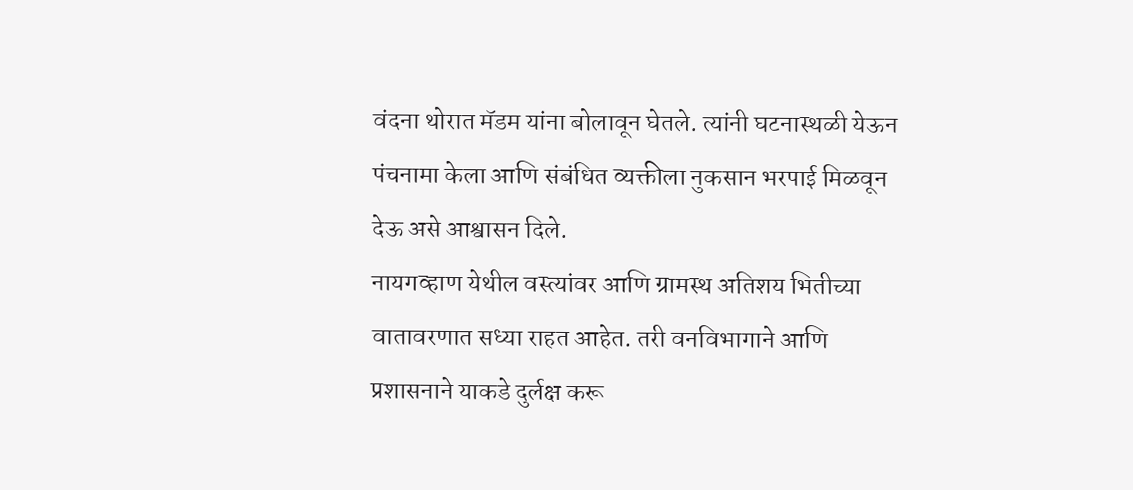वंदना थोरात मॅडम यांना बोलावून घेतले. त्यांनी घटनास्थळी येऊन पंचनामा केला आणि संबंधित व्यक्तीला नुकसान भरपाई मिळवून देऊ असे आश्वासन दिले.
नायगव्हाण येथील वस्त्यांवर आणि ग्रामस्थ अतिशय भितीच्या वातावरणात सध्या राहत आहेत. तरी वनविभागाने आणि प्रशासनाने याकडे दुर्लक्ष करू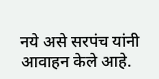नये असे सरपंच यांनी आवाहन केले आहे.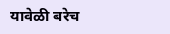यावेळी बरेच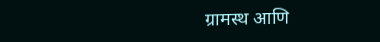ग्रामस्थ आणि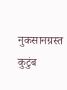नुकसानग्रस्त कुटुंब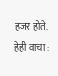हजर होते.
हेही वाचा :